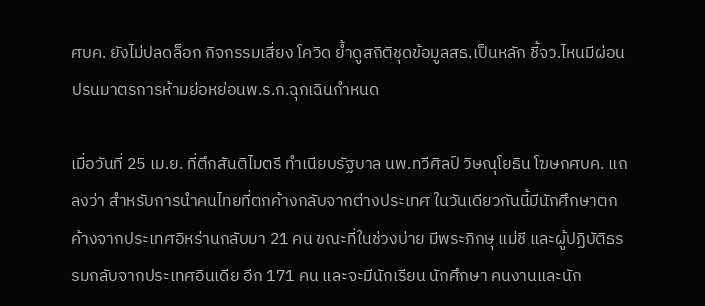ศบค. ยังไม่ปลดล็อก กิจกรรมเสี่ยง โควิด ย้ำดูสถิติชุดข้อมูลสธ.เป็นหลัก ชี้จว.ไหนมีผ่อนปรนมาตรการห้ามย่อหย่อนพ.ร.ก.ฉุกเฉินกำหนด

เมื่อวันที่ 25 เม.ย. ที่ตึกสันติไมตรี ทำเนียบรัฐบาล นพ.ทวีศิลป์ วิษณุโยธิน โฆษกศบค. แถลงว่า สำหรับการนำคนไทยที่ตกค้างกลับจากต่างประเทศ ในวันเดียวกันนี้มีนักศึกษาตกค้างจากประเทศอิหร่านกลับมา 21 คน ขณะที่ในช่วงบ่าย มีพระภิกษุ แม่ชี และผู้ปฏิบัติธรรมกลับจากประเทศอินเดีย อีก 171 คน และจะมีนักเรียน นักศึกษา คนงานและนัก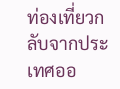ท่องเที่ยวกลับจากประเทศออ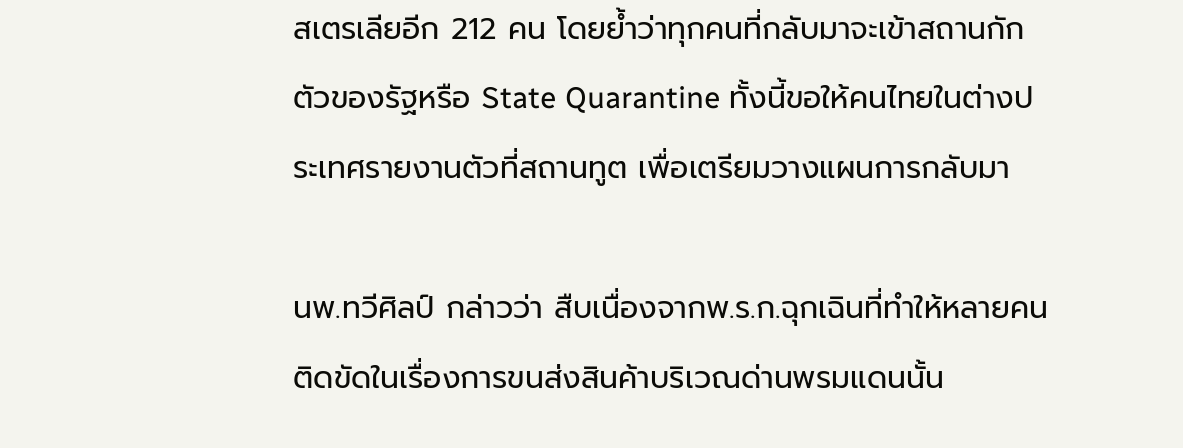สเตรเลียอีก 212 คน โดยย้ำว่าทุกคนที่กลับมาจะเข้าสถานกักตัวของรัฐหรือ State Quarantine ทั้งนี้ขอให้คนไทยในต่างประเทศรายงานตัวที่สถานทูต เพื่อเตรียมวางแผนการกลับมา

นพ.ทวีศิลป์ กล่าวว่า สืบเนื่องจากพ.ร.ก.ฉุกเฉินที่ทำให้หลายคนติดขัดในเรื่องการขนส่งสินค้าบริเวณด่านพรมแดนนั้น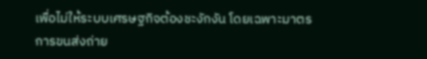เพื่อไม่ให้ระบบเศรษฐกิจต้องชะงักงัน โดยเฉพาะมาตรการขนส่งถ่าย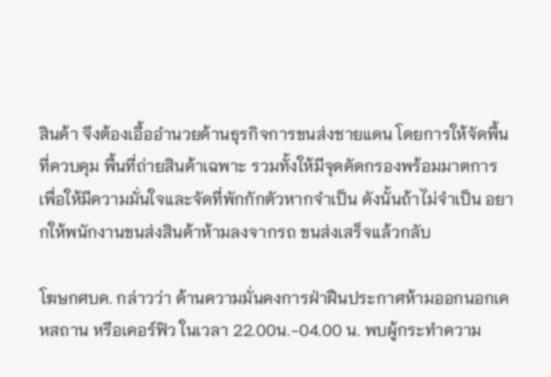สินค้า จึงต้องเอื้ออำนวยด้านธุรกิจการขนส่งชายแดน โดยการให้จัดพื้นที่ควบคุม พื้นที่ถ่ายสินค้าเฉพาะ รวมทั้งให้มีจุดคัดกรองพร้อมมาตการ เพื่อให้มีความมั่นใจและจัดที่พักกักตัวหากจำเป็น ดังนั้นถ้าไม่จำเป็น อยากให้พนักงานขนส่งสินค้าห้ามลงจากรถ ขนส่งเสร็จแล้วกลับ

โฆษกศบค. กล่าวว่า ด้านความมั่นคงการฝ่าฝืนประกาศห้ามออกนอกเคหสถาน หรือเคอร์ฟิว ในเวลา 22.00น.-04.00 น. พบผู้กระทำความ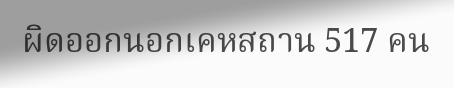ผิดออกนอกเคหสถาน 517 คน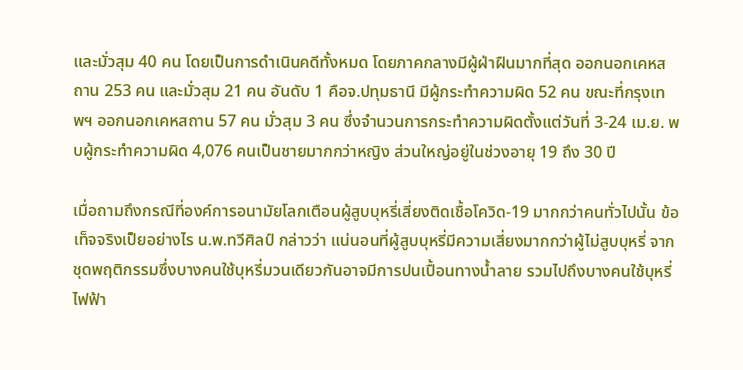และมั่วสุม 40 คน โดยเป็นการดำเนินคดีทั้งหมด โดยภาคกลางมีผู้ฝ่าฝืนมากที่สุด ออกนอกเคหสถาน 253 คน และมั่วสุม 21 คน อันดับ 1 คือจ.ปทุมธานี มีผู้กระทำความผิด 52 คน ขณะที่กรุงเทพฯ ออกนอกเคหสถาน 57 คน มั่วสุม 3 คน ซึ่งจำนวนการกระทำความผิดตั้งแต่วันที่ 3-24 เม.ย. พบผู้กระทำความผิด 4,076 คนเป็นชายมากกว่าหญิง ส่วนใหญ่อยู่ในช่วงอายุ 19 ถึง 30 ปี

เมื่อถามถึงกรณีที่องค์การอนามัยโลกเตือนผู้สูบบุหรี่เสี่ยงติดเชื้อโควิด-19 มากกว่าคนทั่วไปนั้น ข้อเท็จจริงเป็ยอย่างไร น.พ.ทวีศิลป์ กล่าวว่า แน่นอนที่ผู้สูบบุหรี่มีความเสี่ยงมากกว่าผู้ไม่สูบบุหรี่ จากชุดพฤติกรรมซึ่งบางคนใช้บุหรี่มวนเดียวกันอาจมีการปนเปื้อนทางน้ำลาย รวมไปถึงบางคนใช้บุหรี่ไฟฟ้า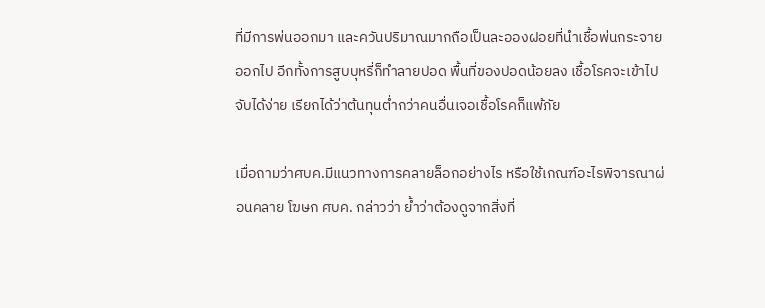ที่มีการพ่นออกมา และควันปริมาณมากถือเป็นละอองฝอยที่นำเชื้อพ่นกระจายออกไป อีกทั้งการสูบบุหรี่ก็ทำลายปอด พื้นที่ของปอดน้อยลง เชื้อโรคจะเข้าไปจับได้ง่าย เรียกได้ว่าต้นทุนต่ำกว่าคนอื่นเจอเชื้อโรคก็แพ้ภัย

เมื่อถามว่าศบค.มีแนวทางการคลายล็อกอย่างไร หรือใช้เกณฑ์อะไรพิจารณาผ่อนคลาย โฆษก ศบค. กล่าวว่า ย้ำว่าต้องดูจากสิ่งที่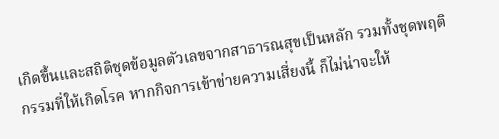เกิดขึ้นและสถิติชุดข้อมูลตัวเลขจากสาธารณสุขเป็นหลัก รวมทั้งชุดพฤติกรรมที่ให้เกิดโรค หากกิจการเข้าข่ายความเสี่ยงนี้ ก็ไม่น่าจะให้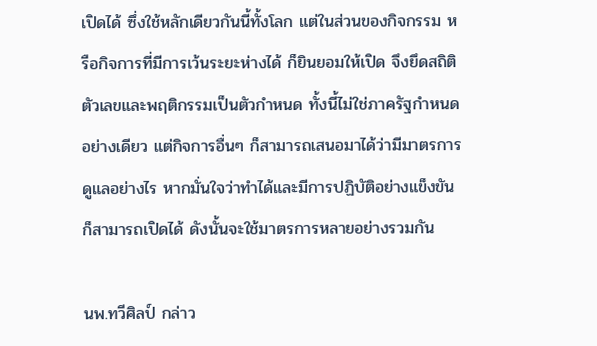เปิดได้ ซึ่งใช้หลักเดียวกันนี้ทั้งโลก แต่ในส่วนของกิจกรรม หรือกิจการที่มีการเว้นระยะห่างได้ ก็ยินยอมให้เปิด จึงยึดสถิติตัวเลขและพฤติกรรมเป็นตัวกำหนด ทั้งนี้ไม่ใช่ภาครัฐกำหนดอย่างเดียว แต่กิจการอื่นๆ ก็สามารถเสนอมาได้ว่ามีมาตรการดูแลอย่างไร หากมั่นใจว่าทำได้และมีการปฏิบัติอย่างแข็งขันก็สามารถเปิดได้ ดังนั้นจะใช้มาตรการหลายอย่างรวมกัน

นพ.ทวีศิลป์ กล่าว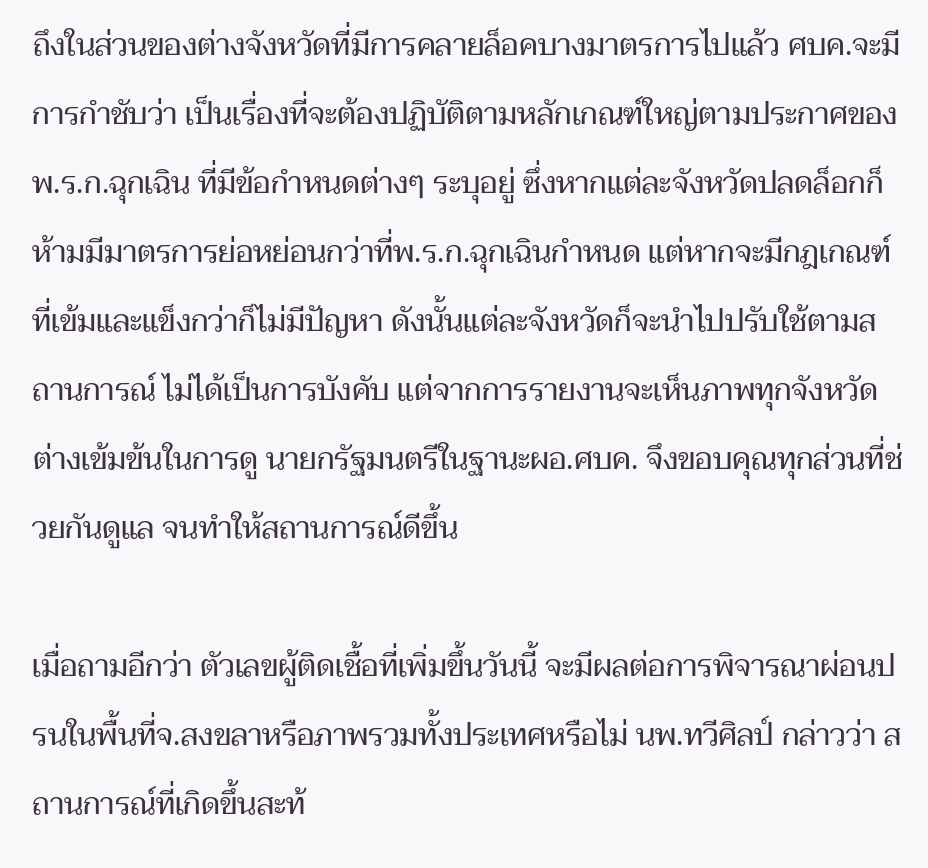ถึงในส่วนของต่างจังหวัดที่มีการคลายล็อคบางมาตรการไปแล้ว ศบค.จะมีการกำชับว่า เป็นเรื่องที่จะต้องปฏิบัติตามหลักเกณฑ์ใหญ่ตามประกาศของพ.ร.ก.ฉุกเฉิน ที่มีข้อกำหนดต่างๆ ระบุอยู่ ซึ่งหากแต่ละจังหวัดปลดล็อกก็ห้ามมีมาตรการย่อหย่อนกว่าที่พ.ร.ก.ฉุกเฉินกำหนด แต่หากจะมีกฎเกณฑ์ที่เข้มและแข็งกว่าก็ไม่มีปัญหา ดังนั้นแต่ละจังหวัดก็จะนำไปปรับใช้ตามสถานการณ์ ไม่ได้เป็นการบังคับ แต่จากการรายงานจะเห็นภาพทุกจังหวัดต่างเข้มข้นในการดู นายกรัฐมนตรีในฐานะผอ.ศบค. จึงขอบคุณทุกส่วนที่ช่วยกันดูแล จนทำให้สถานการณ์ดีขึ้น

เมื่อถามอีกว่า ตัวเลขผู้ติดเชื้อที่เพิ่มขึ้นวันนี้ จะมีผลต่อการพิจารณาผ่อนปรนในพื้นที่จ.สงขลาหรือภาพรวมทั้งประเทศหรือไม่ นพ.ทวีศิลป์ กล่าวว่า สถานการณ์ที่เกิดขึ้นสะท้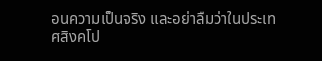อนความเป็นจริง และอย่าลืมว่าในประเทศสิงคโป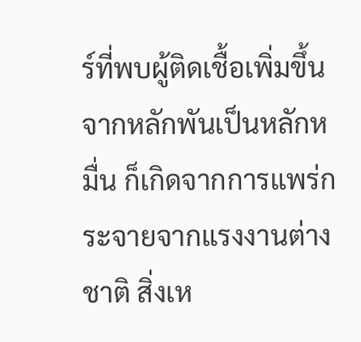ร์ที่พบผู้ติดเชื้อเพิ่มขึ้นจากหลักพันเป็นหลักหมื่น ก็เกิดจากการแพร่กระจายจากแรงงานต่างชาติ สิ่งเห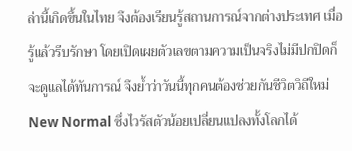ล่านี้เกิดขึ้นในไทย จึงต้องเรียนรู้สถานการณ์จากต่างประเทศ เมื่อรู้แล้วรีบรักษา โดยเปิดเผยตัวเลขตามความเป็นจริงไม่มีปกปิดก็จะดูแลได้ทันการณ์ จึงย้ำว่าวันนี้ทุกคนต้องช่วยกันชีวิตวิถีใหม่ New Normal ซึ่งไวรัสตัวน้อยเปลี่ยนแปลงทั้งโลกได้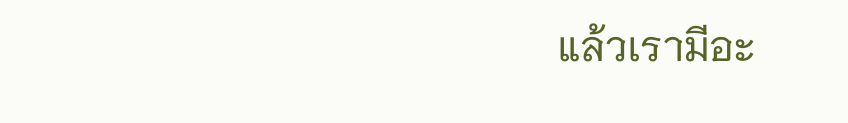แล้วเรามีอะ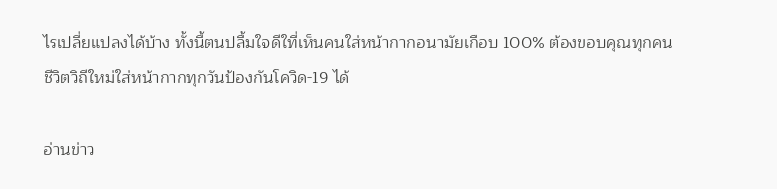ไรเปลี่ยแปลงได้บ้าง ทั้งนี้ตนปลื้มใจดีใที่เห็นคนใส่หน้ากากอนามัยเกือบ 100% ต้องขอบคุณทุกคน ชีวิตวิถีใหม่ใส่หน้ากากทุกวันป้องกันโควิด-19 ได้

อ่านข่าว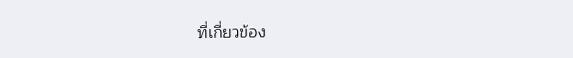ที่เกี่ยวข้อง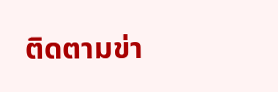ติดตามข่า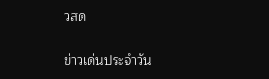วสด

ข่าวเด่นประจำวัน